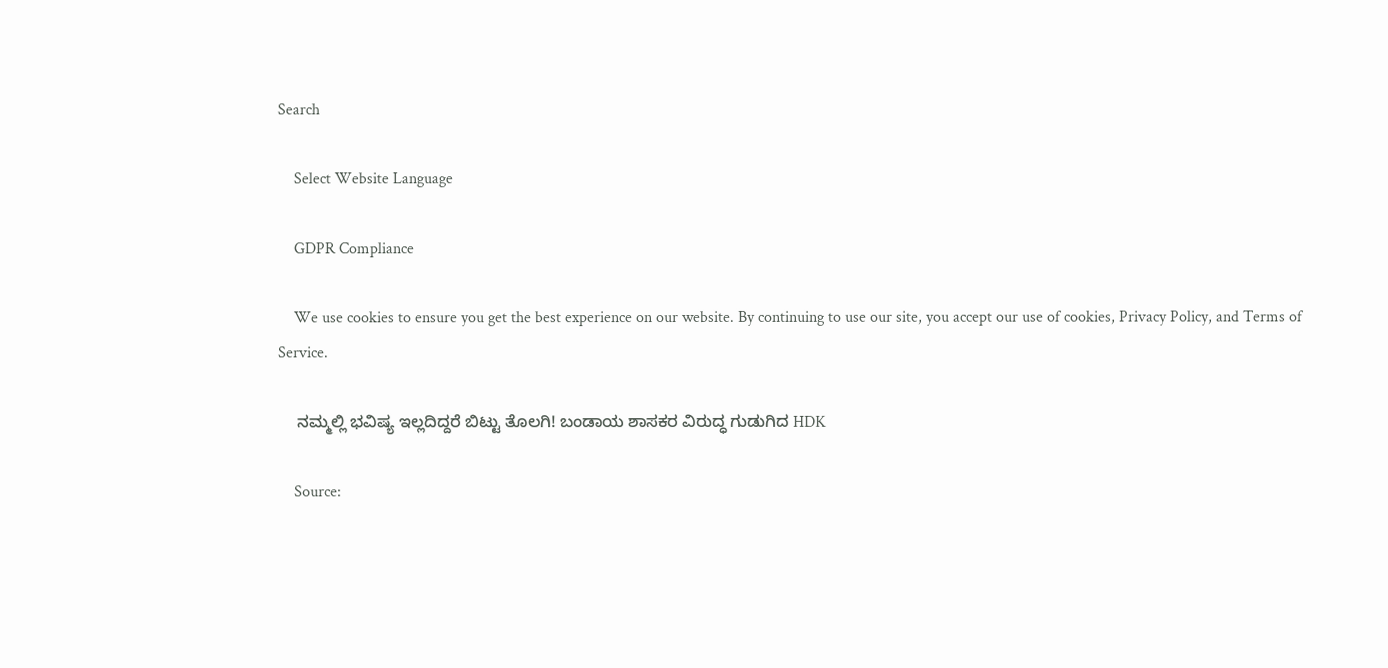Search

    Select Website Language

    GDPR Compliance

    We use cookies to ensure you get the best experience on our website. By continuing to use our site, you accept our use of cookies, Privacy Policy, and Terms of Service.

    ನಮ್ಮಲ್ಲಿ ಭವಿಷ್ಯ ಇಲ್ಲದಿದ್ದರೆ ಬಿಟ್ಟು ತೊಲಗಿ! ಬಂಡಾಯ ಶಾಸಕರ ವಿರುದ್ಧ ಗುಡುಗಿದ HDK

    Source: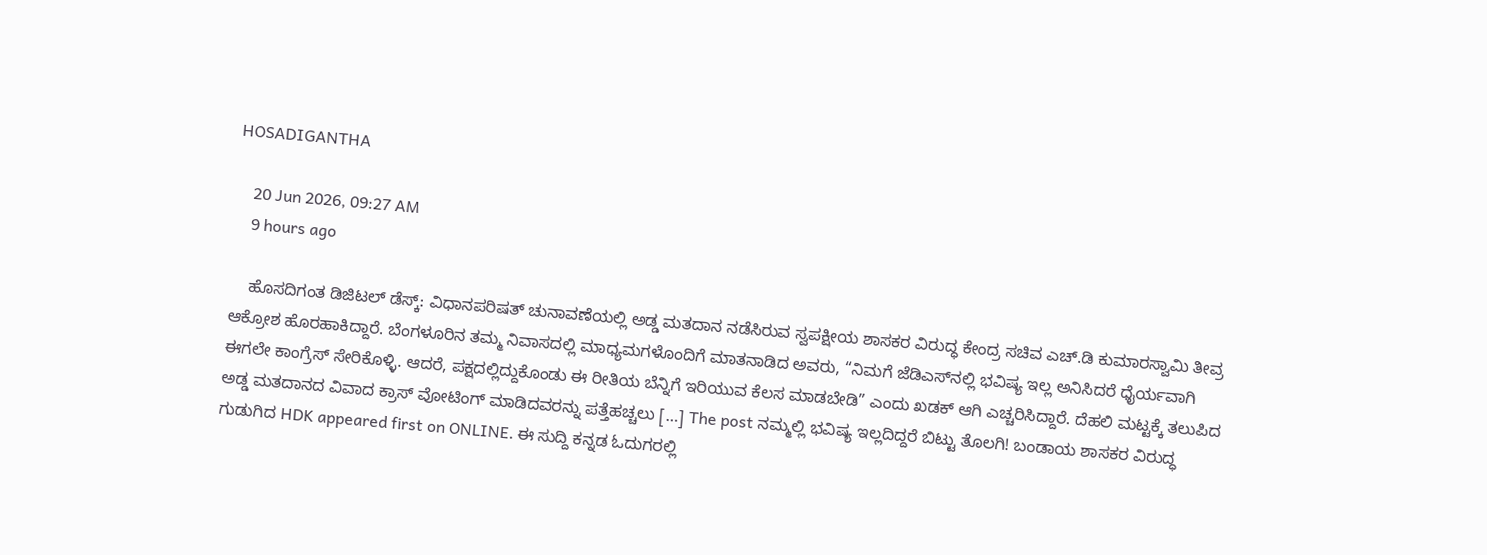HOSADIGANTHA

    20 Jun 2026, 09:27 AM
    9 hours ago

    ಹೊಸದಿಗಂತ ಡಿಜಿಟಲ್ ಡೆಸ್ಕ್: ವಿಧಾನಪರಿಷತ್ ಚುನಾವಣೆಯಲ್ಲಿ ಅಡ್ಡ ಮತದಾನ ನಡೆಸಿರುವ ಸ್ವಪಕ್ಷೀಯ ಶಾಸಕರ ವಿರುದ್ಧ ಕೇಂದ್ರ ಸಚಿವ ಎಚ್‌.ಡಿ ಕುಮಾರಸ್ವಾಮಿ ತೀವ್ರ ಆಕ್ರೋಶ ಹೊರಹಾಕಿದ್ದಾರೆ. ಬೆಂಗಳೂರಿನ ತಮ್ಮ ನಿವಾಸದಲ್ಲಿ ಮಾಧ್ಯಮಗಳೊಂದಿಗೆ ಮಾತನಾಡಿದ ಅವರು, “ನಿಮಗೆ ಜೆಡಿಎಸ್‌ನಲ್ಲಿ ಭವಿಷ್ಯ ಇಲ್ಲ ಅನಿಸಿದರೆ ಧೈರ್ಯವಾಗಿ ಈಗಲೇ ಕಾಂಗ್ರೆಸ್ ಸೇರಿಕೊಳ್ಳಿ. ಆದರೆ, ಪಕ್ಷದಲ್ಲಿದ್ದುಕೊಂಡು ಈ ರೀತಿಯ ಬೆನ್ನಿಗೆ ಇರಿಯುವ ಕೆಲಸ ಮಾಡಬೇಡಿ” ಎಂದು ಖಡಕ್ ಆಗಿ ಎಚ್ಚರಿಸಿದ್ದಾರೆ. ದೆಹಲಿ ಮಟ್ಟಕ್ಕೆ ತಲುಪಿದ ಅಡ್ಡ ಮತದಾನದ ವಿವಾದ ಕ್ರಾಸ್ ವೋಟಿಂಗ್ ಮಾಡಿದವರನ್ನು ಪತ್ತೆಹಚ್ಚಲು […] The post ನಮ್ಮಲ್ಲಿ ಭವಿಷ್ಯ ಇಲ್ಲದಿದ್ದರೆ ಬಿಟ್ಟು ತೊಲಗಿ! ಬಂಡಾಯ ಶಾಸಕರ ವಿರುದ್ಧ ಗುಡುಗಿದ HDK appeared first on ONLINE. ಈ ಸುದ್ದಿ ಕನ್ನಡ ಓದುಗರಲ್ಲಿ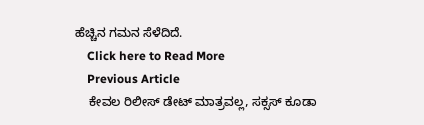ಹೆಚ್ಚಿನ ಗಮನ ಸೆಳೆದಿದೆ.
    Click here to Read More
    Previous Article
    ಕೇವಲ ರಿಲೀಸ್ ಡೇಟ್ ಮಾತ್ರವಲ್ಲ, ಸಕ್ಸಸ್ ಕೂಡಾ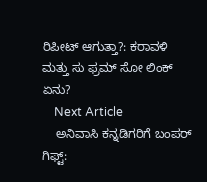ರಿಪೀಟ್ ಆಗುತ್ತಾ?: ಕರಾವಳಿ ಮತ್ತು ಸು ಫ್ರಮ್ ಸೋ ಲಿಂಕ್ ಏನು?
    Next Article
    ಅನಿವಾಸಿ ಕನ್ನಡಿಗರಿಗೆ ಬಂಪರ್ ಗಿಫ್ಟ್: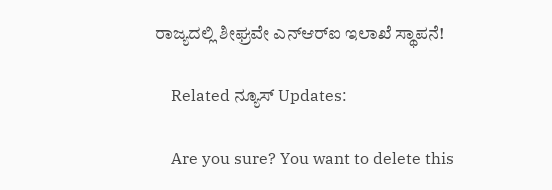ರಾಜ್ಯದಲ್ಲಿ ಶೀಘ್ರವೇ ಎನ್‌ಆರ್‌ಐ ಇಲಾಖೆ ಸ್ಥಾಪನೆ!

    Related ನ್ಯೂಸ್ Updates:

    Are you sure? You want to delete this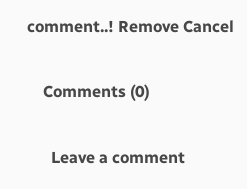comment..! Remove Cancel

    Comments (0)

      Leave a comment